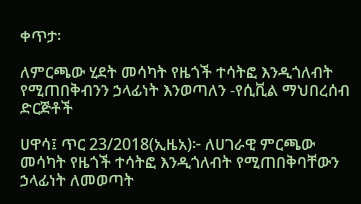ቀጥታ፡

ለምርጫው ሂደት መሳካት የዜጎች ተሳትፎ እንዲጎለብት የሚጠበቅብንን ኃላፊነት እንወጣለን -የሲቪል ማህበረሰብ ድርጅቶች

ሀዋሳ፤ ጥር 23/2018(ኢዜአ)፦ ለሀገራዊ ምርጫው መሳካት የዜጎች ተሳትፎ እንዲጎለብት የሚጠበቅባቸውን ኃላፊነት ለመወጣት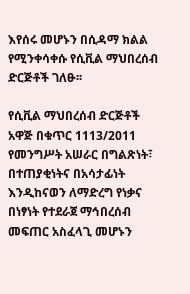እየሰሩ መሆኑን በሲዳማ ክልል የሚንቀሳቀሱ የሲቪል ማህበረሰብ ድርጅቶች ገለፁ፡፡

የሲቪል ማህበረሰብ ድርጅቶች አዋጅ በቁጥር 1113/2011 የመንግሥት አሠራር በግልጽነት፣ በተጠያቂነትና በአሳታፊነት እንዲከናወን ለማድረግ የነቃና በነፃነት የተደራጀ ማኅበረሰብ መፍጠር አስፈላጊ መሆኑን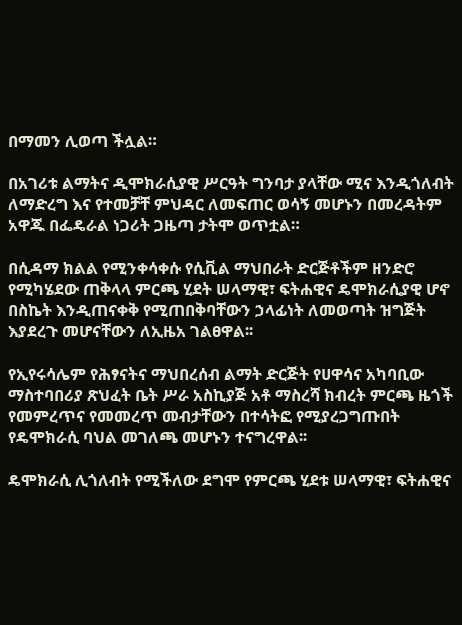በማመን ሊወጣ ችሏል።

በአገሪቱ ልማትና ዲሞክራሲያዊ ሥርዓት ግንባታ ያላቸው ሚና እንዲጎለብት ለማድረግ እና የተመቻቸ ምህዳር ለመፍጠር ወሳኝ መሆኑን በመረዳትም አዋጁ በፌዴራል ነጋሪት ጋዜጣ ታትሞ ወጥቷል።

በሲዳማ ክልል የሚንቀሳቀሱ የሲቪል ማህበራት ድርጅቶችም ዘንድሮ የሚካሄደው ጠቅላላ ምርጫ ሂደት ሠላማዊ፣ ፍትሐዊና ዴሞክራሲያዊ ሆኖ በስኬት እንዲጠናቀቅ የሚጠበቅባቸውን ኃላፊነት ለመወጣት ዝግጅት እያደረጉ መሆናቸውን ለኢዜአ ገልፀዋል፡፡

የኢየሩሳሌም የሕፃናትና ማህበረሰብ ልማት ድርጅት የሀዋሳና አካባቢው ማስተባበሪያ ጽህፈት ቤት ሥራ አስኪያጅ አቶ ማስረሻ ክብረት ምርጫ ዜጎች የመምረጥና የመመረጥ መብታቸውን በተሳትፎ የሚያረጋግጡበት የዴሞክራሲ ባህል መገለጫ መሆኑን ተናግረዋል፡፡

ዴሞክራሲ ሊጎለብት የሚችለው ደግሞ የምርጫ ሂደቱ ሠላማዊ፣ ፍትሐዊና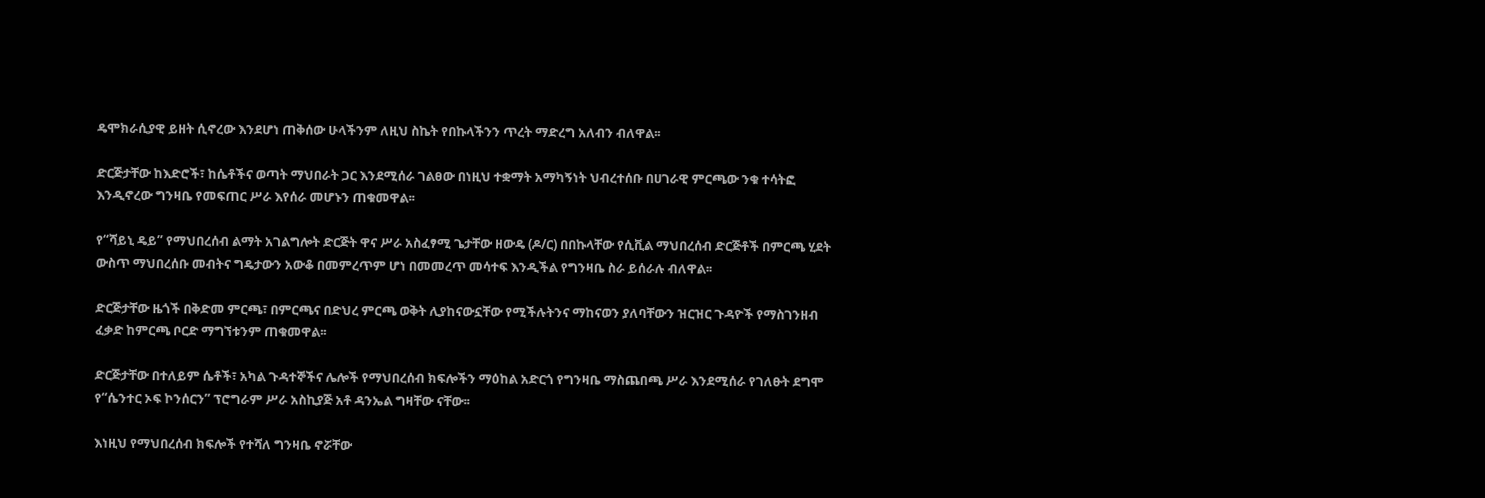ዴሞክራሲያዊ ይዘት ሲኖረው እንደሆነ ጠቅሰው ሁላችንም ለዚህ ስኬት የበኩላችንን ጥረት ማድረግ አለብን ብለዋል፡፡

ድርጅታቸው ከእድሮች፣ ከሴቶችና ወጣት ማህበራት ጋር እንደሚሰራ ገልፀው በነዚህ ተቋማት አማካኝነት ህብረተሰቡ በሀገራዊ ምርጫው ንቁ ተሳትፎ እንዲኖረው ግንዛቤ የመፍጠር ሥራ እየሰራ መሆኑን ጠቁመዋል፡፡

የ“ሻይኒ ዴይ” የማህበረሰብ ልማት አገልግሎት ድርጅት ዋና ሥራ አስፈፃሚ ጌታቸው ዘውዴ (ዶ/ር) በበኩላቸው የሲቪል ማህበረሰብ ድርጅቶች በምርጫ ሂደት ውስጥ ማህበረሰቡ መብትና ግዴታውን አውቆ በመምረጥም ሆነ በመመረጥ መሳተፍ እንዲችል የግንዛቤ ስራ ይሰራሉ ብለዋል፡፡

ድርጅታቸው ዜጎች በቅድመ ምርጫ፣ በምርጫና በድህረ ምርጫ ወቅት ሊያከናውኗቸው የሚችሉትንና ማከናወን ያለባቸውን ዝርዝር ጉዳዮች የማስገንዘብ ፈቃድ ከምርጫ ቦርድ ማግኘቱንም ጠቁመዋል፡፡

ድርጅታቸው በተለይም ሴቶች፣ አካል ጉዳተኞችና ሌሎች የማህበረሰብ ክፍሎችን ማዕከል አድርጎ የግንዛቤ ማስጨበጫ ሥራ እንደሚሰራ የገለፁት ደግሞ የ“ሴንተር ኦፍ ኮንሰርን” ፕሮግራም ሥራ አስኪያጅ አቶ ዳንኤል ግዛቸው ናቸው፡፡

እነዚህ የማህበረሰብ ክፍሎች የተሻለ ግንዛቤ ኖሯቸው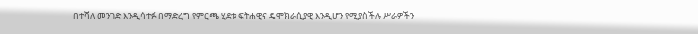በተሻለ መንገድ እንዲሳተፉ በማድረግ የምርጫ ሂደቱ ፍትሐዊና ዴሞክራሲያዊ እንዲሆን የሚያስችሉ ሥራዎችን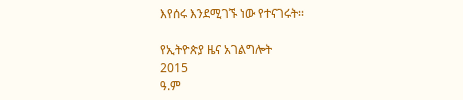እየሰሩ እንደሚገኙ ነው የተናገሩት፡፡

የኢትዮጵያ ዜና አገልግሎት
2015
ዓ.ም